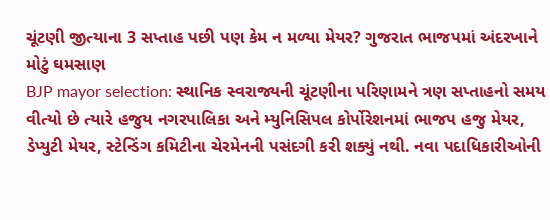ચૂંટણી જીત્યાના 3 સપ્તાહ પછી પણ કેમ ન મળ્યા મેયર? ગુજરાત ભાજપમાં અંદરખાને મોટું ઘમસાણ
BJP mayor selection: સ્થાનિક સ્વરાજ્યની ચૂંટણીના પરિણામને ત્રણ સપ્તાહનો સમય વીત્યો છે ત્યારે હજુય નગરપાલિકા અને મ્યુનિસિપલ કોર્પોરેશનમાં ભાજપ હજુ મેયર, ડેપ્યુટી મેયર, સ્ટેન્ડિંગ કમિટીના ચેરમેનની પસંદગી કરી શક્યું નથી. નવા પદાધિકારીઓની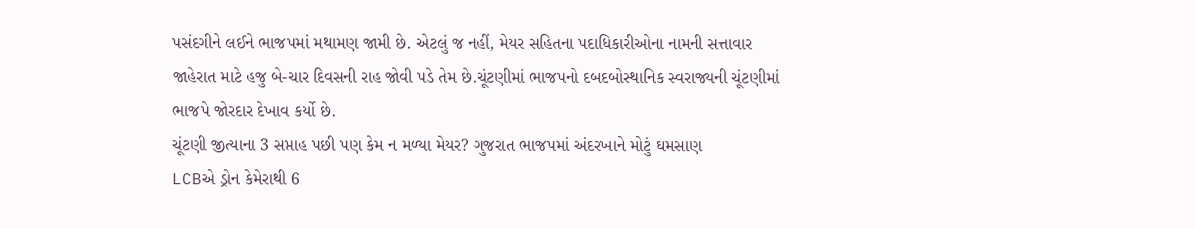પસંદગીને લઈને ભાજપમાં મથામણ જામી છે. એટલું જ નહીં, મેયર સહિતના પદાધિકારીઓના નામની સત્તાવાર જાહેરાત માટે હજુ બે-ચાર દિવસની રાહ જોવી પડે તેમ છે.ચૂંટણીમાં ભાજપનો દબદબોસ્થાનિક સ્વરાજ્યની ચૂંટણીમાં ભાજપે જોરદાર દેખાવ કર્યો છે.
ચૂંટણી જીત્યાના 3 સપ્તાહ પછી પણ કેમ ન મળ્યા મેયર? ગુજરાત ભાજપમાં અંદરખાને મોટું ઘમસાણ
LCBએ ડ્રોન કેમેરાથી 6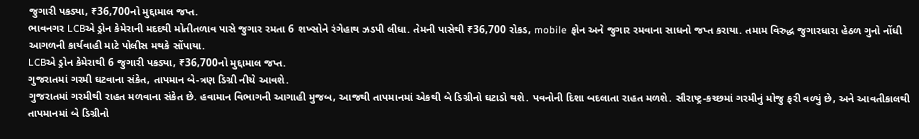જુગારી પકડ્યા, ₹36,700નો મુદ્દામાલ જપ્ત.
ભાવનગર LCBએ ડ્રોન કેમેરાની મદદથી મોતીતળાવ પાસે જુગાર રમતા 6 શખ્સોને રંગેહાથ ઝડપી લીધા. તેમની પાસેથી ₹36,700 રોકડ, mobile ફોન અને જુગાર રમવાના સાધનો જપ્ત કરાયા. તમામ વિરુદ્ધ જુગારધારા હેઠળ ગુનો નોંધી આગળની કાર્યવાહી માટે પોલીસ મથકે સોંપાયા.
LCBએ ડ્રોન કેમેરાથી 6 જુગારી પકડ્યા, ₹36,700નો મુદ્દામાલ જપ્ત.
ગુજરાતમાં ગરમી ઘટવાના સંકેત, તાપમાન બે-ત્રણ ડિગ્રી નીચે આવશે.
ગુજરાતમાં ગરમીથી રાહત મળવાના સંકેત છે. હવામાન વિભાગની આગાહી મુજબ, આજથી તાપમાનમાં એકથી બે ડિગ્રીનો ઘટાડો થશે. પવનોની દિશા બદલાતા રાહત મળશે. સૌરાષ્ટ્ર-કચ્છમાં ગરમીનું મોજુ ફરી વળ્યું છે, અને આવતીકાલથી તાપમાનમાં બે ડિગ્રીનો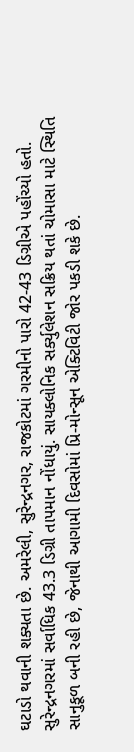ઘટાડો થવાની શક્યતા છે. અમરેલી, સુરેન્દ્રનગર, રાજકોટમાં ગરમીનો પારો 42-43 ડિગ્રીએ પહોંચ્યો હતો. સુરેન્દ્રનગરમાં સર્વાધિક 43.3 ડિગ્રી તાપમાન નોંધાયું. સાયક્લોનિક સર્ક્યુલેશન સક્રિય થતાં ચોમાસા માટે સ્થિતિ સાનુકૂળ બની રહી છે, જેનાથી આગામી દિવસોમાં પ્રિ-મોન્સૂન એક્ટિવિટી જોર પકડી શકે છે.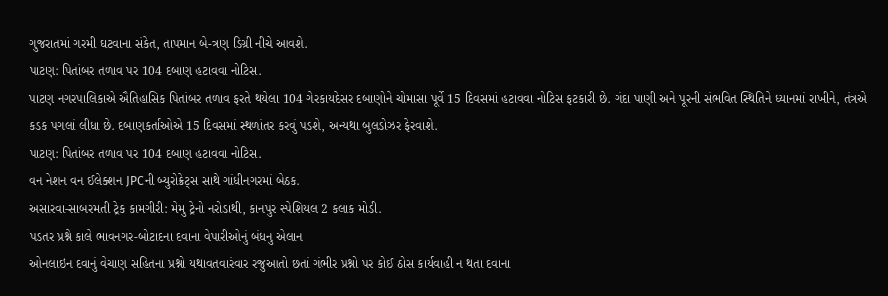ગુજરાતમાં ગરમી ઘટવાના સંકેત, તાપમાન બે-ત્રણ ડિગ્રી નીચે આવશે.
પાટણ: પિતાંબર તળાવ પર 104 દબાણ હટાવવા નોટિસ.
પાટણ નગરપાલિકાએ ઐતિહાસિક પિતાંબર તળાવ ફરતે થયેલા 104 ગેરકાયદેસર દબાણોને ચોમાસા પૂર્વે 15 દિવસમાં હટાવવા નોટિસ ફટકારી છે. ગંદા પાણી અને પૂરની સંભવિત સ્થિતિને ધ્યાનમાં રાખીને, તંત્રએ કડક પગલાં લીધા છે. દબાણકર્તાઓએ 15 દિવસમાં સ્થળાંતર કરવું પડશે, અન્યથા બુલડોઝર ફેરવાશે.
પાટણ: પિતાંબર તળાવ પર 104 દબાણ હટાવવા નોટિસ.
વન નેશન વન ઈલેક્શન JPCની બ્યુરોક્રેટ્સ સાથે ગાંધીનગરમાં બેઠક.
અસારવા-સાબરમતી ટ્રેક કામગીરી: મેમુ ટ્રેનો નરોડાથી, કાનપુર સ્પેશિયલ 2 કલાક મોડી.
પડતર પ્રશ્ને કાલે ભાવનગર-બોટાદના દવાના વેપારીઓનું બંધનુ એલાન
ઓનલાઇન દવાનું વેચાણ સહિતના પ્રશ્નો યથાવતવારંવાર રજુઆતો છતાં ગંભીર પ્રશ્નો પર કોઈ ઠોસ કાર્યવાહી ન થતા દવાના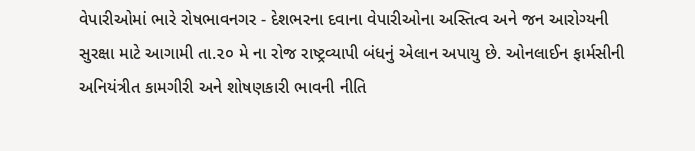વેપારીઓમાં ભારે રોષભાવનગર - દેશભરના દવાના વેપારીઓના અસ્તિત્વ અને જન આરોગ્યની સુરક્ષા માટે આગામી તા.૨૦ મે ના રોજ રાષ્ટ્રવ્યાપી બંધનું એલાન અપાયુ છે. ઓનલાઈન ફાર્મસીની અનિયંત્રીત કામગીરી અને શોષણકારી ભાવની નીતિ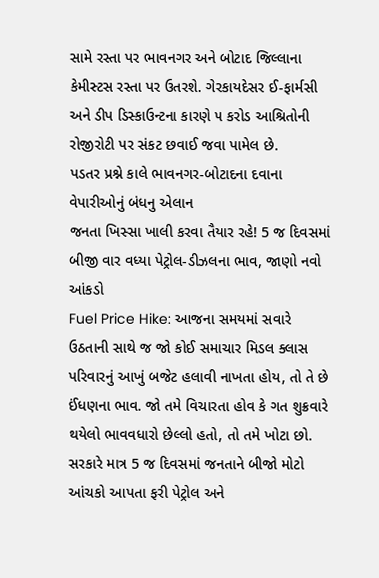સામે રસ્તા પર ભાવનગર અને બોટાદ જિલ્લાના કેમીસ્ટસ રસ્તા પર ઉતરશે. ગેરકાયદેસર ઈ-ફાર્મસી અને ડીપ ડિસ્કાઉન્ટના કારણે ૫ કરોડ આશ્રિતોની રોજીરોટી પર સંકટ છવાઈ જવા પામેલ છે.
પડતર પ્રશ્ને કાલે ભાવનગર-બોટાદના દવાના વેપારીઓનું બંધનુ એલાન
જનતા ખિસ્સા ખાલી કરવા તૈયાર રહે! 5 જ દિવસમાં બીજી વાર વધ્યા પેટ્રોલ-ડીઝલના ભાવ, જાણો નવો આંકડો
Fuel Price Hike: આજના સમયમાં સવારે ઉઠતાની સાથે જ જો કોઈ સમાચાર મિડલ ક્લાસ પરિવારનું આખું બજેટ હલાવી નાખતા હોય, તો તે છે ઈંધણના ભાવ. જો તમે વિચારતા હોવ કે ગત શુક્રવારે થયેલો ભાવવધારો છેલ્લો હતો, તો તમે ખોટા છો. સરકારે માત્ર 5 જ દિવસમાં જનતાને બીજો મોટો આંચકો આપતા ફરી પેટ્રોલ અને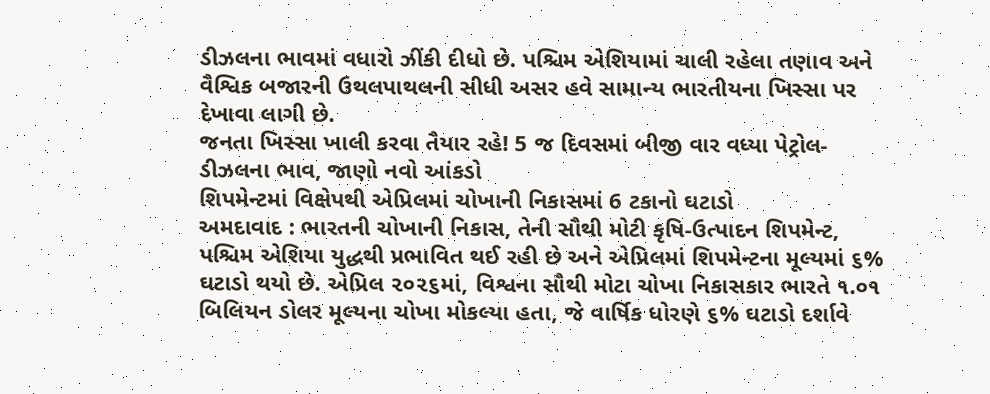ડીઝલના ભાવમાં વધારો ઝીંકી દીધો છે. પશ્ચિમ એશિયામાં ચાલી રહેલા તણાવ અને વૈશ્વિક બજારની ઉથલપાથલની સીધી અસર હવે સામાન્ય ભારતીયના ખિસ્સા પર દેખાવા લાગી છે.
જનતા ખિસ્સા ખાલી કરવા તૈયાર રહે! 5 જ દિવસમાં બીજી વાર વધ્યા પેટ્રોલ-ડીઝલના ભાવ, જાણો નવો આંકડો
શિપમેન્ટમાં વિક્ષેપથી એપ્રિલમાં ચોખાની નિકાસમાં 6 ટકાનો ઘટાડો
અમદાવાદ : ભારતની ચોખાની નિકાસ, તેની સૌથી મોટી કૃષિ-ઉત્પાદન શિપમેન્ટ, પશ્ચિમ એશિયા યુદ્ધથી પ્રભાવિત થઈ રહી છે અને એપ્રિલમાં શિપમેન્ટના મૂલ્યમાં ૬% ઘટાડો થયો છે. એપ્રિલ ૨૦૨૬માં, વિશ્વના સૌથી મોટા ચોખા નિકાસકાર ભારતે ૧.૦૧ બિલિયન ડોલર મૂલ્યના ચોખા મોકલ્યા હતા, જે વાર્ષિક ધોરણે ૬% ઘટાડો દર્શાવે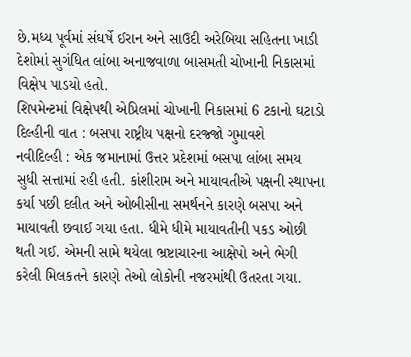છે.મધ્ય પૂર્વમાં સંઘર્ષે ઈરાન અને સાઉદી અરેબિયા સહિતના ખાડી દેશોમાં સુગંધિત લાંબા અનાજવાળા બાસમતી ચોખાની નિકાસમાં વિક્ષેપ પાડયો હતો.
શિપમેન્ટમાં વિક્ષેપથી એપ્રિલમાં ચોખાની નિકાસમાં 6 ટકાનો ઘટાડો
દિલ્હીની વાત : બસપા રાષ્ટ્રીય પક્ષનો દરજ્જો ગુમાવશે
નવીદિલ્હી : એક જમાનામાં ઉત્તર પ્રદેશમાં બસપા લાંબા સમય સુધી સત્તામાં રહી હતી. કાંશીરામ અને માયાવતીએ પક્ષની સ્થાપના કર્યા પછી દલીત અને ઓબીસીના સમર્થનને કારણે બસપા અને માયાવતી છવાઈ ગયા હતા. ધીમે ધીમે માયાવતીની પકડ ઓછી થતી ગઈ. એમની સામે થયેલા ભ્રષ્ટાચારના આક્ષેપો અને ભેગી કરેલી મિલકતને કારણે તેઓ લોકોની નજરમાંથી ઉતરતા ગયા.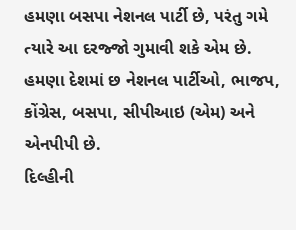હમણા બસપા નેશનલ પાર્ટી છે, પરંતુ ગમે ત્યારે આ દરજ્જો ગુમાવી શકે એમ છે. હમણા દેશમાં છ નેશનલ પાર્ટીઓ, ભાજપ, કોંગ્રેસ, બસપા, સીપીઆઇ (એમ) અને એનપીપી છે.
દિલ્હીની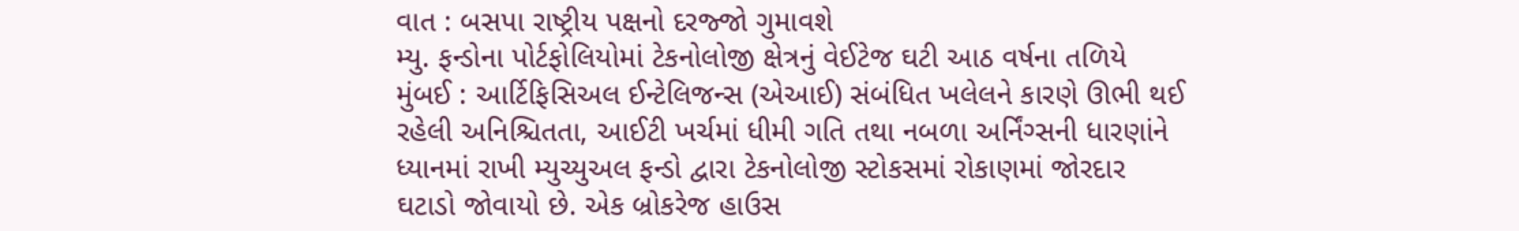વાત : બસપા રાષ્ટ્રીય પક્ષનો દરજ્જો ગુમાવશે
મ્યુ. ફન્ડોના પોર્ટફોલિયોમાં ટેકનોલોજી ક્ષેત્રનું વેઈટેજ ઘટી આઠ વર્ષના તળિયે
મુંબઈ : આર્ટિફિસિઅલ ઈન્ટેલિજન્સ (એઆઈ) સંબંધિત ખલેલને કારણે ઊભી થઈ રહેલી અનિશ્ચિતતા, આઈટી ખર્ચમાં ધીમી ગતિ તથા નબળા અર્નિંગ્સની ધારણાંને ધ્યાનમાં રાખી મ્યુચ્યુઅલ ફન્ડો દ્વારા ટેકનોલોજી સ્ટોકસમાં રોકાણમાં જોરદાર ઘટાડો જોવાયો છે. એક બ્રોકરેજ હાઉસ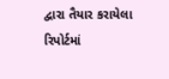દ્વારા તૈયાર કરાયેલા રિપોર્ટમાં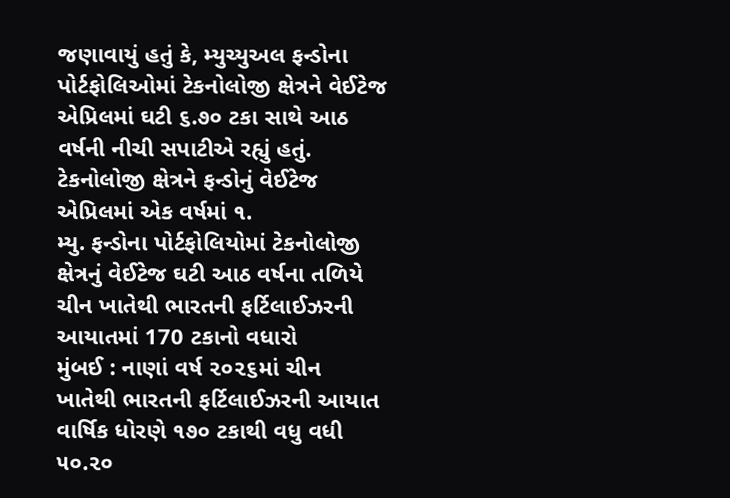જણાવાયું હતું કે, મ્યુચ્યુઅલ ફન્ડોના પોર્ટફોલિઓમાં ટેકનોલોજી ક્ષેત્રને વેઈટેજ એપ્રિલમાં ઘટી ૬.૭૦ ટકા સાથે આઠ વર્ષની નીચી સપાટીએ રહ્યું હતું. ટેકનોલોજી ક્ષેત્રને ફન્ડોનું વેઈટેજ એપ્રિલમાં એક વર્ષમાં ૧.
મ્યુ. ફન્ડોના પોર્ટફોલિયોમાં ટેકનોલોજી ક્ષેત્રનું વેઈટેજ ઘટી આઠ વર્ષના તળિયે
ચીન ખાતેથી ભારતની ફર્ટિલાઈઝરની આયાતમાં 170 ટકાનો વધારો
મુંબઈ : નાણાં વર્ષ ૨૦૨૬માં ચીન ખાતેથી ભારતની ફર્ટિલાઈઝરની આયાત વાર્ષિક ધોરણે ૧૭૦ ટકાથી વધુ વધી ૫૦.૨૦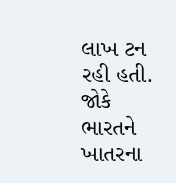લાખ ટન રહી હતી. જોકે ભારતને ખાતરના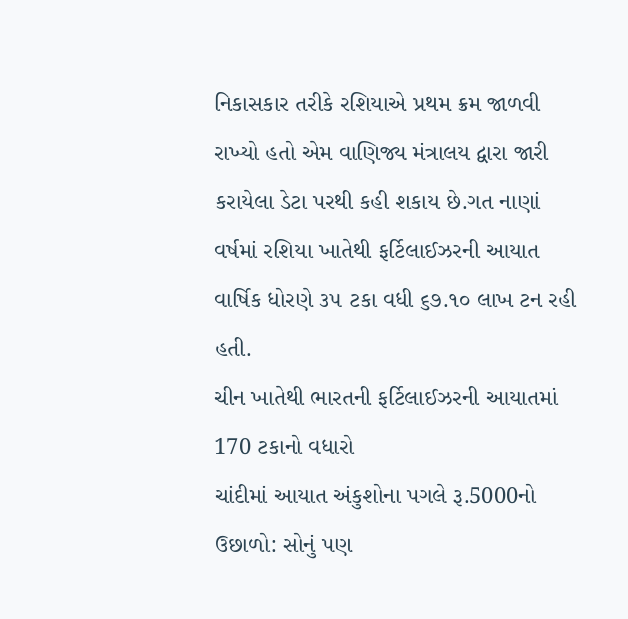નિકાસકાર તરીકે રશિયાએ પ્રથમ ક્રમ જાળવી રાખ્યો હતો એમ વાણિજ્ય મંત્રાલય દ્વારા જારી કરાયેલા ડેટા પરથી કહી શકાય છે.ગત નાણાં વર્ષમાં રશિયા ખાતેથી ફર્ટિલાઈઝરની આયાત વાર્ષિક ધોરણે ૩૫ ટકા વધી ૬૭.૧૦ લાખ ટન રહી હતી.
ચીન ખાતેથી ભારતની ફર્ટિલાઈઝરની આયાતમાં 170 ટકાનો વધારો
ચાંદીમાં આયાત અંકુશોના પગલે રૂ.5000નો ઉછાળો: સોનું પણ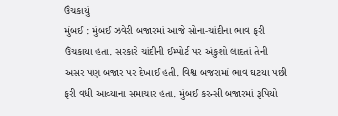ઉંચકાયું
મુંબઈ : મુંબઈ ઝવેરી બજારમાં આજે સોના-ચાંદીના ભાવ ફરી ઉંચકાયા હતા. સરકારે ચાંદીની ઈમ્પોર્ટ પર અંકુશો લાદતાં તેની અસર પણ બજાર પર દેખાઈ હતી. વિશ્વ બજરામાં ભાવ ઘટયા પછી ફરી વધી આવ્યાના સમાચાર હતા. મુંબઈ કરન્સી બજારમાં રૂપિયો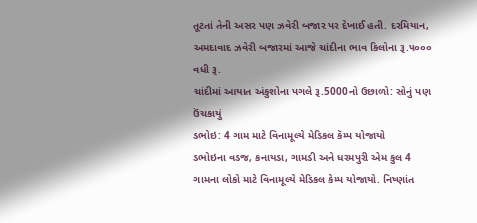તૂટતાં તેની અસર પણ ઝવેરી બજાર પર દેખાઈ હતી. દરમિયાન, અમદાવાદ ઝવેરી બજારમાં આજે ચાંદીના ભાવ કિલોના રૂ.૫૦૦૦ વધી રૂ.
ચાંદીમાં આયાત અંકુશોના પગલે રૂ.5000નો ઉછાળો: સોનું પણ ઉંચકાયું
ડભોઇ: 4 ગામ માટે વિનામૂલ્યે મેડિકલ કૅમ્પ યોજાયો
ડભોઇના વડજ, કનાયડા, ગામડી અને ધરમપુરી એમ કુલ 4 ગામના લોકો માટે વિનામૂલ્યે મેડિકલ કેમ્પ યોજાયો. નિષ્ણાંત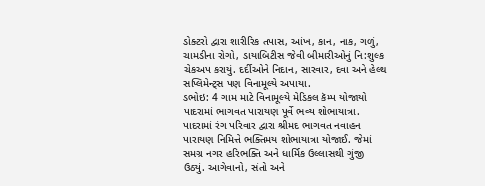ડોક્ટરો દ્વારા શારીરિક તપાસ, આંખ, કાન, નાક, ગળું, ચામડીના રોગો, ડાયાબિટીસ જેવી બીમારીઓનું નિ:શુલ્ક ચેકઅપ કરાયું. દર્દીઓને નિદાન, સારવાર, દવા અને હેલ્થ સપ્લિમેન્ટ્સ પણ વિનામૂલ્યે અપાયા.
ડભોઇ: 4 ગામ માટે વિનામૂલ્યે મેડિકલ કૅમ્પ યોજાયો
પાદરામાં ભાગવત પારાયણ પૂર્વે ભવ્ય શોભાયાત્રા.
પાદરામાં રંગ પરિવાર દ્વારા શ્રીમદ ભાગવત નવાહન પારાયણ નિમિત્તે ભક્તિમય શોભાયાત્રા યોજાઈ. જેમાં સમગ્ર નગર હરિભક્તિ અને ધાર્મિક ઉલ્લાસથી ગુંજી ઉઠ્યું. આગેવાનો, સંતો અને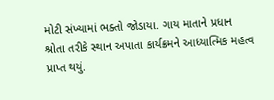મોટી સંખ્યામાં ભક્તો જોડાયા. ગાય માતાને પ્રધાન શ્રોતા તરીકે સ્થાન અપાતા કાર્યક્રમને આધ્યાત્મિક મહત્વ પ્રાપ્ત થયું.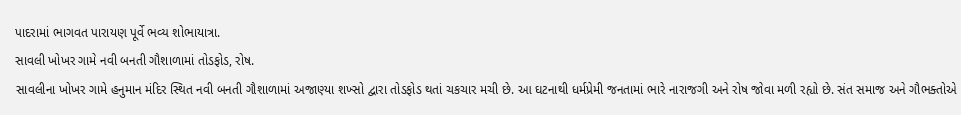પાદરામાં ભાગવત પારાયણ પૂર્વે ભવ્ય શોભાયાત્રા.
સાવલી ખોખર ગામે નવી બનતી ગૌશાળામાં તોડફોડ, રોષ.
સાવલીના ખોખર ગામે હનુમાન મંદિર સ્થિત નવી બનતી ગૌશાળામાં અજાણ્યા શખ્સો દ્વારા તોડફોડ થતાં ચકચાર મચી છે. આ ઘટનાથી ધર્મપ્રેમી જનતામાં ભારે નારાજગી અને રોષ જોવા મળી રહ્યો છે. સંત સમાજ અને ગૌભક્તોએ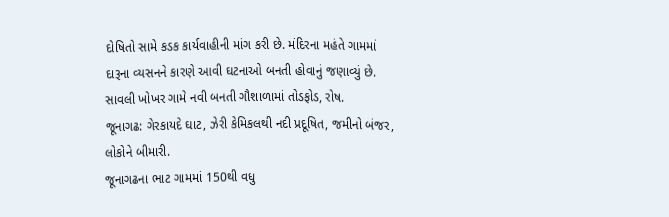દોષિતો સામે કડક કાર્યવાહીની માંગ કરી છે. મંદિરના મહંતે ગામમાં દારૂના વ્યસનને કારણે આવી ઘટનાઓ બનતી હોવાનું જણાવ્યું છે.
સાવલી ખોખર ગામે નવી બનતી ગૌશાળામાં તોડફોડ, રોષ.
જૂનાગઢ: ગેરકાયદે ઘાટ, ઝેરી કેમિકલથી નદી પ્રદૂષિત, જમીનો બંજર, લોકોને બીમારી.
જૂનાગઢના ભાટ ગામમાં 150થી વધુ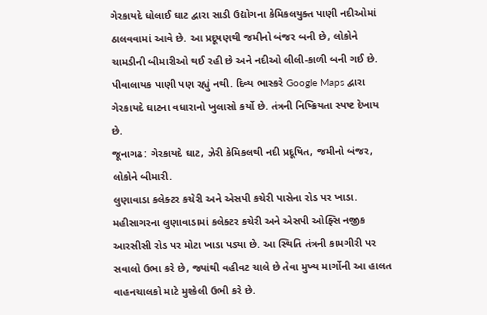ગેરકાયદે ધોલાઈ ઘાટ દ્વારા સાડી ઉદ્યોગના કેમિકલયુક્ત પાણી નદીઓમાં ઠાલવવામાં આવે છે. આ પ્રદૂષણથી જમીનો બંજર બની છે, લોકોને ચામડીની બીમારીઓ થઈ રહી છે અને નદીઓ લીલી-કાળી બની ગઈ છે. પીવાલાયક પાણી પણ રહ્યું નથી. દિવ્ય ભાસ્કરે Google Maps દ્વારા ગેરકાયદે ઘાટના વધારાનો ખુલાસો કર્યો છે. તંત્રની નિષ્ક્રિયતા સ્પષ્ટ દેખાય છે.
જૂનાગઢ: ગેરકાયદે ઘાટ, ઝેરી કેમિકલથી નદી પ્રદૂષિત, જમીનો બંજર, લોકોને બીમારી.
લુણાવાડા કલેક્ટર કચેરી અને એસપી કચેરી પાસેના રોડ પર ખાડા.
મહીસાગરના લુણાવાડામાં કલેક્ટર કચેરી અને એસપી ઓફ્સિ નજીક આરસીસી રોડ પર મોટા ખાડા પડ્યા છે. આ સ્થિતિ તંત્રની કામગીરી પર સવાલો ઉભા કરે છે, જ્યાંથી વહીવટ ચાલે છે તેવા મુખ્ય માર્ગોની આ હાલત વાહનચાલકો માટે મુશ્કેલી ઉભી કરે છે.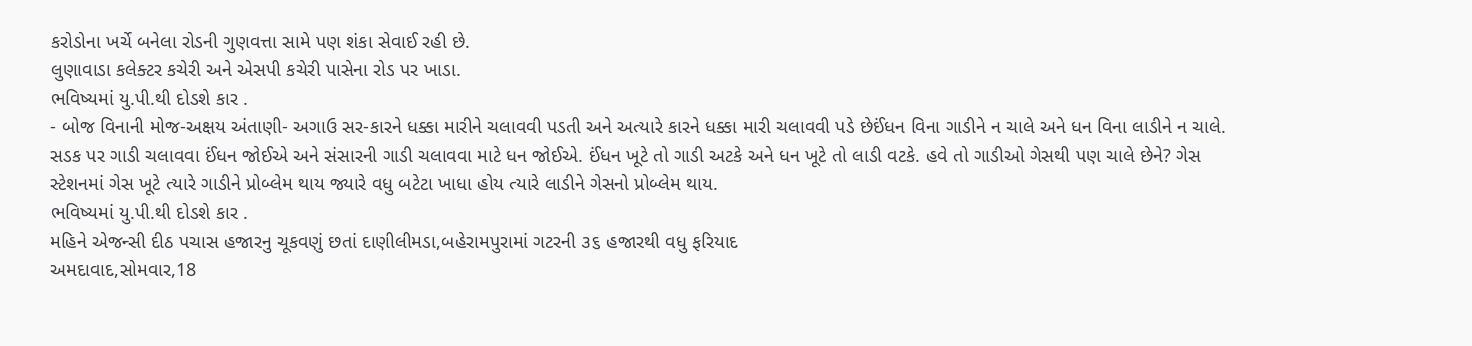કરોડોના ખર્ચે બનેલા રોડની ગુણવત્તા સામે પણ શંકા સેવાઈ રહી છે.
લુણાવાડા કલેક્ટર કચેરી અને એસપી કચેરી પાસેના રોડ પર ખાડા.
ભવિષ્યમાં યુ.પી.થી દોડશે કાર .
- બોજ વિનાની મોજ-અક્ષય અંતાણી- અગાઉ સર-કારને ધક્કા મારીને ચલાવવી પડતી અને અત્યારે કારને ધક્કા મારી ચલાવવી પડે છેઈંધન વિના ગાડીને ન ચાલે અને ધન વિના લાડીને ન ચાલે. સડક પર ગાડી ચલાવવા ઈંધન જોઈએ અને સંસારની ગાડી ચલાવવા માટે ધન જોઈએ. ઈંધન ખૂટે તો ગાડી અટકે અને ધન ખૂટે તો લાડી વટકે. હવે તો ગાડીઓ ગેસથી પણ ચાલે છેને? ગેસ સ્ટેશનમાં ગેસ ખૂટે ત્યારે ગાડીને પ્રોબ્લેમ થાય જ્યારે વધુ બટેટા ખાધા હોય ત્યારે લાડીને ગેસનો પ્રોબ્લેમ થાય.
ભવિષ્યમાં યુ.પી.થી દોડશે કાર .
મહિને એજન્સી દીઠ પચાસ હજારનુ ચૂકવણું છતાં દાણીલીમડા,બહેરામપુરામાં ગટરની ૩૬ હજારથી વધુ ફરિયાદ
અમદાવાદ,સોમવાર,18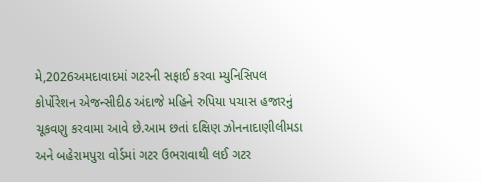મે,2026અમદાવાદમાં ગટરની સફાઈ કરવા મ્યુનિસિપલ કોર્પોરેશન એજન્સીદીઠ અંદાજે મહિને રુપિયા પચાસ હજારનું ચૂકવણુ કરવામા આવે છે.આમ છતાં દક્ષિણ ઝોનનાદાણીલીમડા અને બહેરામપુરા વોર્ડમાં ગટર ઉભરાવાથી લઈ ગટર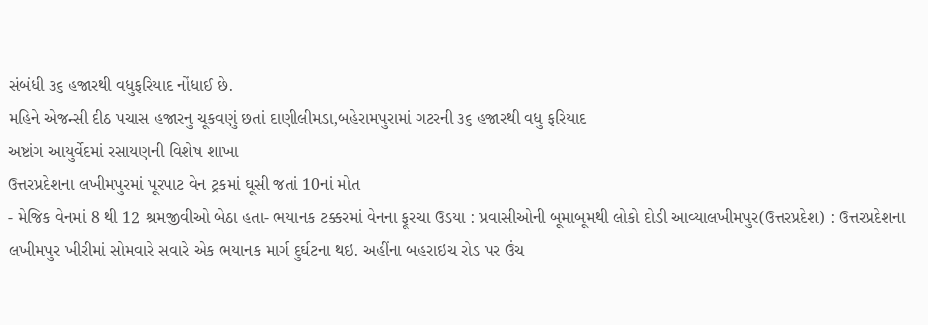સંબંધી ૩૬ હજારથી વધુફરિયાદ નોંધાઈ છે.
મહિને એજન્સી દીઠ પચાસ હજારનુ ચૂકવણું છતાં દાણીલીમડા,બહેરામપુરામાં ગટરની ૩૬ હજારથી વધુ ફરિયાદ
અષ્ટાંગ આયુર્વેદમાં રસાયણની વિશેષ શાખા
ઉત્તરપ્રદેશના લખીમપુરમાં પૂરપાટ વેન ટ્રકમાં ઘૂસી જતાં 10નાં મોત
- મેજિક વેનમાં 8 થી 12 શ્રમજીવીઓ બેઠા હતા- ભયાનક ટક્કરમાં વેનના ફૂરચા ઉડયા : પ્રવાસીઓની બૂમાબૂમથી લોકો દોડી આવ્યાલખીમપુર(ઉત્તરપ્રદેશ) : ઉત્તરપ્રદેશના લખીમપુર ખીરીમાં સોમવારે સવારે એક ભયાનક માર્ગ દુર્ઘટના થઇ. અહીંના બહરાઇચ રોડ પર ઉંચ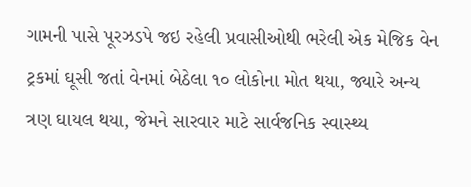ગામની પાસે પૂરઝડપે જઇ રહેલી પ્રવાસીઓથી ભરેલી એક મેજિક વેન ટ્રકમાં ઘૂસી જતાં વેનમાં બેઠેલા ૧૦ લોકોના મોત થયા, જ્યારે અન્ય ત્રણ ઘાયલ થયા, જેમને સારવાર માટે સાર્વજનિક સ્વાસ્થ્ય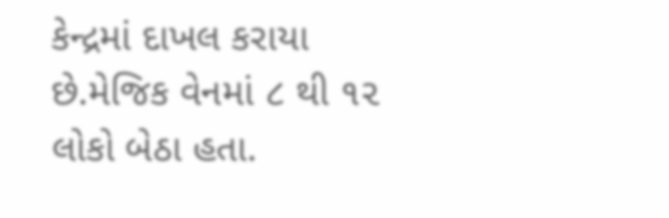કેન્દ્રમાં દાખલ કરાયા છે.મેજિક વેનમાં ૮ થી ૧૨ લોકો બેઠા હતા.